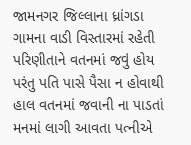જામનગર જિલ્લાના ધ્રાંગડા ગામના વાડી વિસ્તારમાં રહેતી પરિણીતાને વતનમાં જવું હોય પરંતુ પતિ પાસે પૈસા ન હોવાથી હાલ વતનમાં જવાની ના પાડતાં મનમાં લાગી આવતા પત્નીએ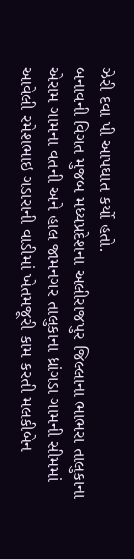ઝેરી દવા પી આપઘાત કર્યો હતો.
બનાવની વિગત મુજબ મધ્યપ્રદેશના અલીરાજપુર જિલ્લાના ભાભરા તાલુકાના એરામ ગામના વતની અને હાલ જામનગર તાલુકાના ધ્રાંગડા ગામની સીમમાં આવેલી રમેશભાઇ ગડારાની વાડીમાં ખેતમજૂરી કામ કરતી મલકીબેન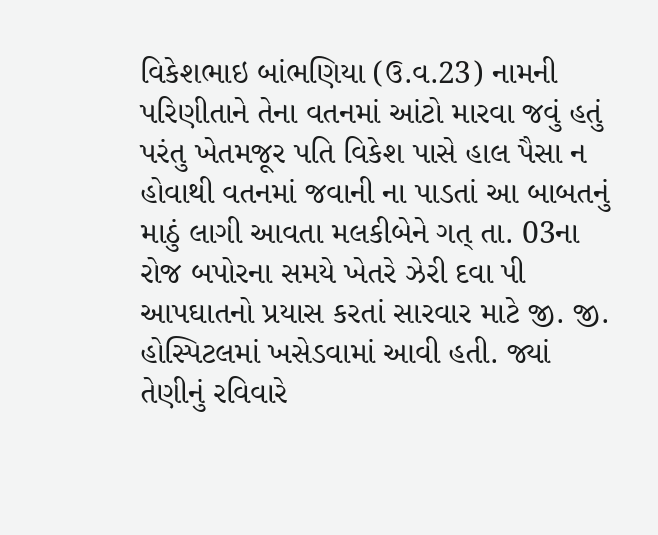વિકેશભાઇ બાંભણિયા (ઉ.વ.23) નામની પરિણીતાને તેના વતનમાં આંટો મારવા જવું હતું પરંતુ ખેતમજૂર પતિ વિકેશ પાસે હાલ પૈસા ન હોવાથી વતનમાં જવાની ના પાડતાં આ બાબતનું માઠું લાગી આવતા મલકીબેને ગત્ તા. 03ના રોજ બપોરના સમયે ખેતરે ઝેરી દવા પી આપઘાતનો પ્રયાસ કરતાં સારવાર માટે જી. જી. હોસ્પિટલમાં ખસેડવામાં આવી હતી. જ્યાં તેણીનું રવિવારે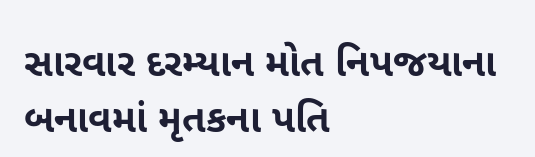સારવાર દરમ્યાન મોત નિપજયાના બનાવમાં મૃતકના પતિ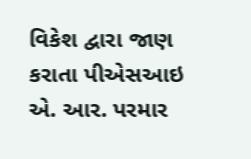વિકેશ દ્વારા જાણ કરાતા પીએસઆઇ એ. આર. પરમાર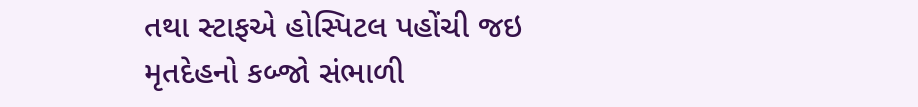તથા સ્ટાફએ હોસ્પિટલ પહોંચી જઇ મૃતદેહનો કબ્જો સંભાળી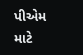પીએમ માટે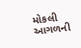મોકલી આગળની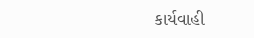કાર્યવાહી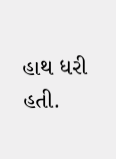હાથ ધરી હતી.